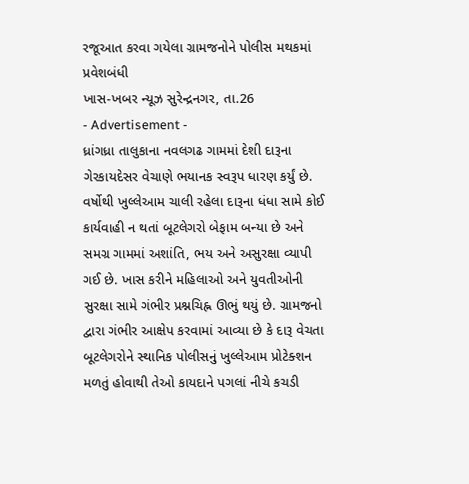રજૂઆત કરવા ગયેલા ગ્રામજનોને પોલીસ મથકમાં પ્રવેશબંધી
ખાસ-ખબર ન્યૂઝ સુરેન્દ્રનગર, તા.26
- Advertisement -
ધ્રાંગધ્રા તાલુકાના નવલગઢ ગામમાં દેશી દારૂના ગેરકાયદેસર વેચાણે ભયાનક સ્વરૂપ ધારણ કર્યું છે. વર્ષોથી ખુલ્લેઆમ ચાલી રહેલા દારૂના ધંધા સામે કોઈ કાર્યવાહી ન થતાં બૂટલેગરો બેફામ બન્યા છે અને સમગ્ર ગામમાં અશાંતિ, ભય અને અસુરક્ષા વ્યાપી ગઈ છે. ખાસ કરીને મહિલાઓ અને યુવતીઓની સુરક્ષા સામે ગંભીર પ્રશ્નચિહ્ન ઊભું થયું છે. ગ્રામજનો દ્વારા ગંભીર આક્ષેપ કરવામાં આવ્યા છે કે દારૂ વેચતા બૂટલેગરોને સ્થાનિક પોલીસનું ખુલ્લેઆમ પ્રોટેક્શન મળતું હોવાથી તેઓ કાયદાને પગલાં નીચે કચડી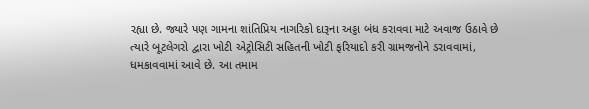રહ્યા છે. જ્યારે પણ ગામના શાંતિપ્રિય નાગરિકો દારૂના અડ્ડા બંધ કરાવવા માટે અવાજ ઉઠાવે છે ત્યારે બૂટલેગરો દ્વારા ખોટી એટ્રોસિટી સહિતની ખોટી ફરિયાદો કરી ગ્રામજનોને ડરાવવામાં, ધમકાવવામાં આવે છે. આ તમામ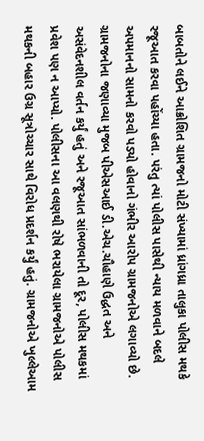બાબતોને લઈને આક્રોશિત ગ્રામજનો મોટી સંખ્યામાં ધ્રાંગધ્રા તાલુકા પોલીસ મથકે રજૂઆત કરવા પહોંચ્યા હતા. પરંતુ ત્યાં પોલીસ પાસેથી ન્યાય મળવાને બદલે અપમાનનો સામનો કરવો પડ્યો હોવાનો ગંભીર આરોપ ગ્રામજનોએ લગાવ્યો છે. ગ્રામજનોના જણાવ્યા મુજબ પીએસઆઈ ડી.એચ.ચૌહાણે ઉદ્ધત અને અસંવેદનશીલ વર્તન કર્યું હતું અને રજૂઆત સાંભળવાની તો દૂર, પોલીસ મથકમાં પ્રવેશ પણ ન આપ્યો. પોલીસના આ વલણથી રોષે ભરાયેલા ગ્રામજનોએ પોલીસ મથકની બહાર ઉગ્ર સૂત્રોચ્ચાર સાથે વિરોધ પ્રદર્શન કર્યું હતું. ગ્રામજનોએ ખુલ્લેઆમ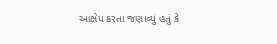આક્ષેપ કરતા જણાવ્યું હતું કે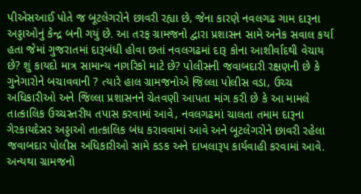પીએસઆઈ પોતે જ બૂટલેગરોને છાવરી રહ્યા છે, જેના કારણે નવલગઢ ગામ દારૂના અડ્ડાઓનું કેન્દ્ર બની ગયું છે. આ તરફ ગ્રામજનો દ્વારા પ્રશાસન સામે અનેક સવાલ કર્યા હતા જેમાં ગુજરાતમાં દારૂબંધી હોવા છતાં નવલગઢમાં દારૂ કોના આશીર્વાદથી વેચાય છે? શું કાયદો માત્ર સામાન્ય નાગરિકો માટે છે? પોલીસની જવાબદારી રક્ષણની છે કે ગુનેગારોને બચાવવાની ? ત્યારે હાલ ગ્રામજનોએ જિલ્લા પોલીસ વડા, ઉચ્ચ અધિકારીઓ અને જિલ્લા પ્રશાસનને ચેતવણી આપતા માંગ કરી છે કે આ મામલે તાત્કાલિક ઉચ્ચસ્તરીય તપાસ કરવામાં આવે, નવલગઢમાં ચાલતા તમામ દારૂના ગેરકાયદેસર અડ્ડાઓ તાત્કાલિક બંધ કરાવવામાં આવે અને બૂટલેગરોને છાવરી રહેલા જવાબદાર પોલીસ અધિકારીઓ સામે કડક અને દાખલારૂપ કાર્યવાહી કરવામાં આવે. અન્યથા ગ્રામજનો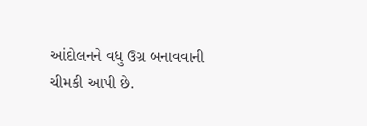આંદોલનને વધુ ઉગ્ર બનાવવાની ચીમકી આપી છે.